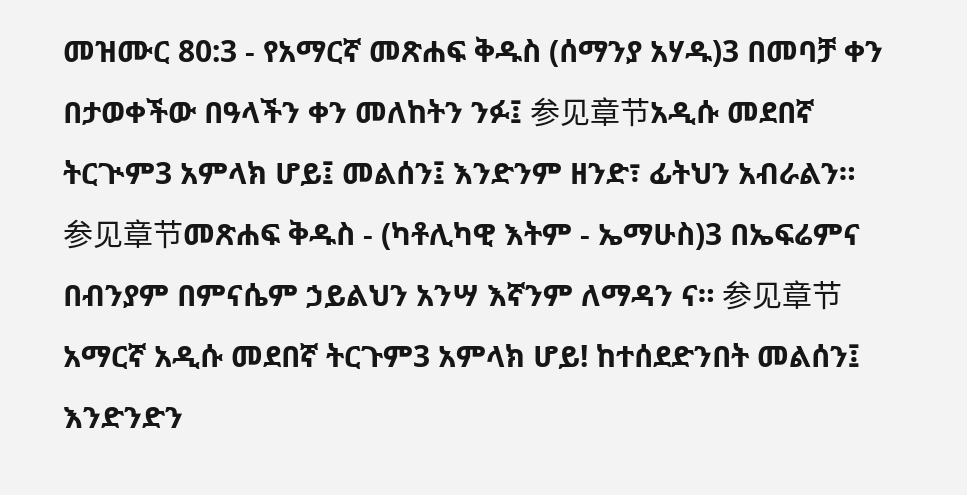መዝሙር 80:3 - የአማርኛ መጽሐፍ ቅዱስ (ሰማንያ አሃዱ)3 በመባቻ ቀን በታወቀችው በዓላችን ቀን መለከትን ንፉ፤ 参见章节አዲሱ መደበኛ ትርጒም3 አምላክ ሆይ፤ መልሰን፤ እንድንም ዘንድ፣ ፊትህን አብራልን። 参见章节መጽሐፍ ቅዱስ - (ካቶሊካዊ እትም - ኤማሁስ)3 በኤፍሬምና በብንያም በምናሴም ኃይልህን አንሣ እኛንም ለማዳን ና። 参见章节አማርኛ አዲሱ መደበኛ ትርጉም3 አምላክ ሆይ! ከተሰደድንበት መልሰን፤ እንድንድን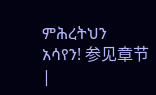ምሕረትህን አሳየን! 参见章节 |